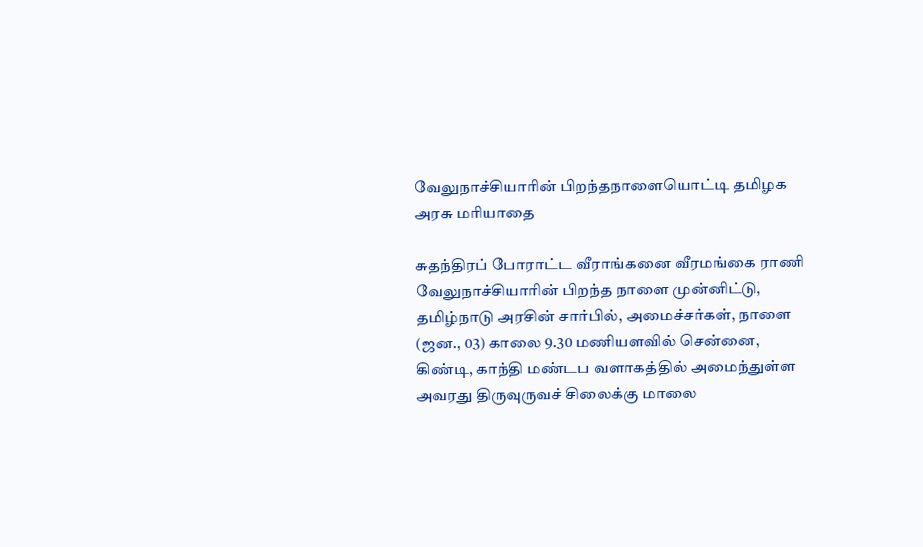வேலுநாச்சியாரின் பிறந்தநாளையொட்டி தமிழக அரசு மரியாதை

சுதந்திரப் போராட்ட வீராங்கனை வீரமங்கை ராணி வேலுநாச்சியாரின் பிறந்த நாளை முன்னிட்டு, தமிழ்நாடு அரசின் சார்பில், அமைச்சர்கள், நாளை (ஜன., 03) காலை 9.30 மணியளவில் சென்னை, கிண்டி, காந்தி மண்டப வளாகத்தில் அமைந்துள்ள அவரது திருவுருவச் சிலைக்கு மாலை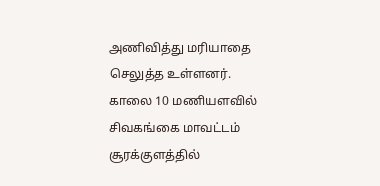அணிவித்து மரியாதை செலுத்த உள்ளனர். காலை 10 மணியளவில் சிவகங்கை மாவட்டம் சூரக்குளத்தில்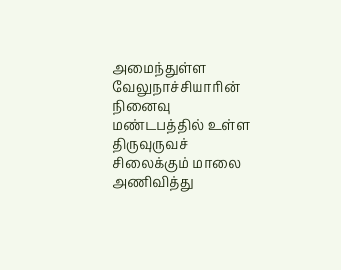அமைந்துள்ள வேலுநாச்சியாரின் நினைவு மண்டபத்தில் உள்ள திருவுருவச் சிலைக்கும் மாலை அணிவித்து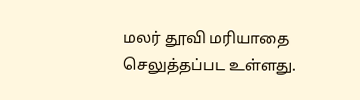மலர் தூவி மரியாதை செலுத்தப்பட உள்ளது.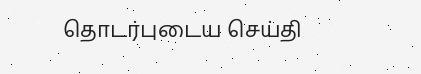தொடர்புடைய செய்தி